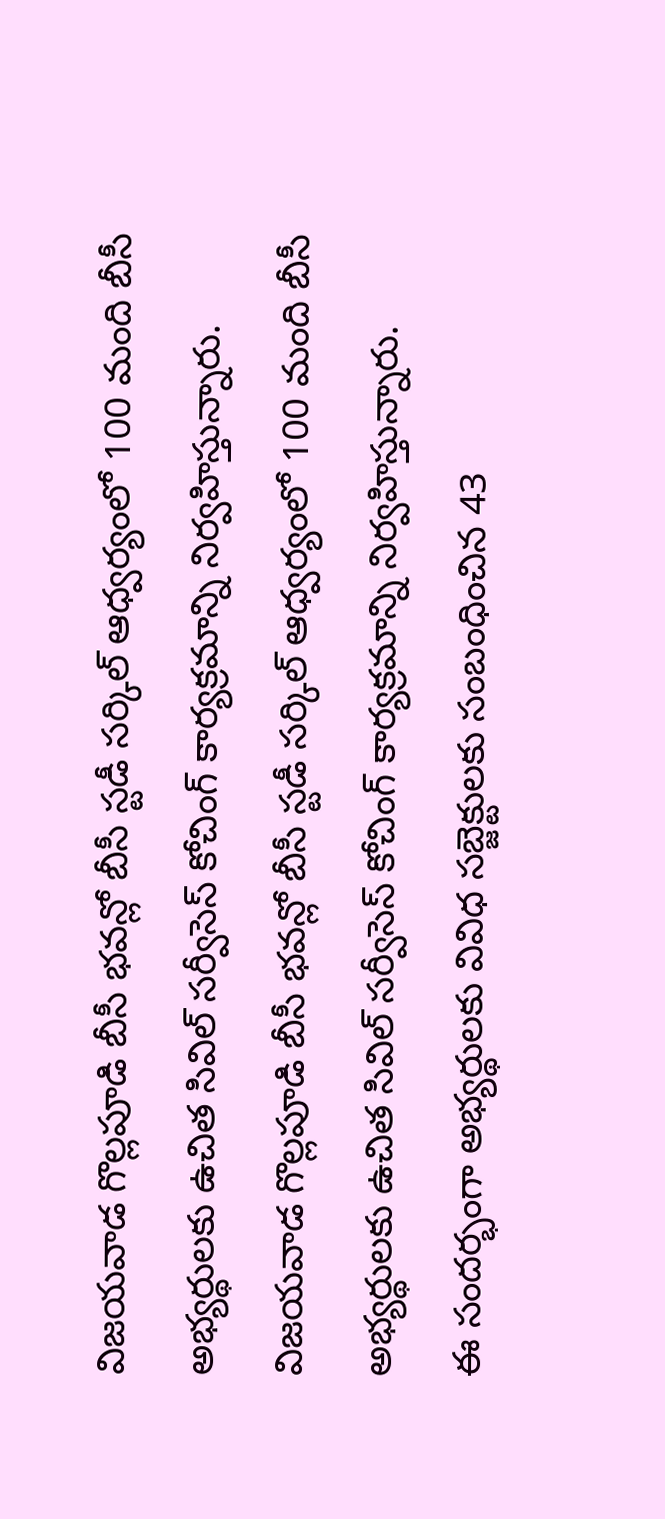విజయవాడ గొల్లపూడి బీసీ భవన్లో బీసీ స్టడీ సర్కిల్ ఆధ్వర్యంలో 100 మంది బీసీ అభ్యర్థులకు ఉచిత సివిల్ సర్వీసెస్ కోచింగ్ కార్యక్రమాన్ని నిర్వహిస్తున్నారు.
విజయవాడ గొల్లపూడి బీసీ భవన్లో బీసీ స్టడీ సర్కిల్ ఆధ్వర్యంలో 100 మంది బీసీ అభ్యర్థులకు ఉచిత సివిల్ సర్వీసెస్ కోచింగ్ కార్యక్రమాన్ని నిర్వహిస్తున్నారు.
ఈ సందర్భంగా అభ్యర్థులకు వివిధ సబ్జెక్టులకు సంబంధించిన 43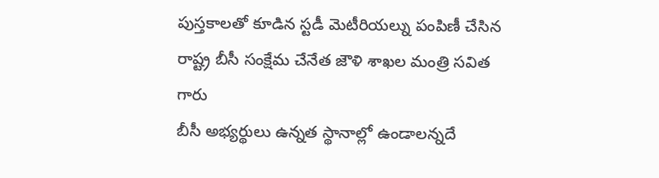పుస్తకాలతో కూడిన స్టడీ మెటీరియల్ను పంపిణీ చేసిన రాష్ట్ర బీసీ సంక్షేమ చేనేత జౌళి శాఖల మంత్రి సవిత గారు
బీసీ అభ్యర్థులు ఉన్నత స్థానాల్లో ఉండాలన్నదే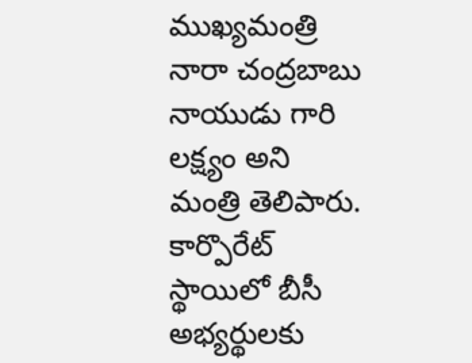ముఖ్యమంత్రి నారా చంద్రబాబు నాయుడు గారి లక్ష్యం అని మంత్రి తెలిపారు. కార్పొరేట్ స్థాయిలో బీసీ అభ్యర్థులకు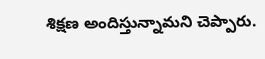శిక్షణ అందిస్తున్నామని చెప్పారు.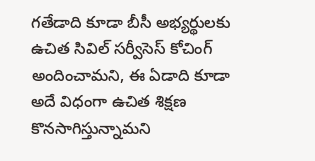గతేడాది కూడా బీసీ అభ్యర్థులకు ఉచిత సివిల్ సర్వీసెస్ కోచింగ్ అందించామని, ఈ ఏడాది కూడా అదే విధంగా ఉచిత శిక్షణ కొనసాగిస్తున్నామని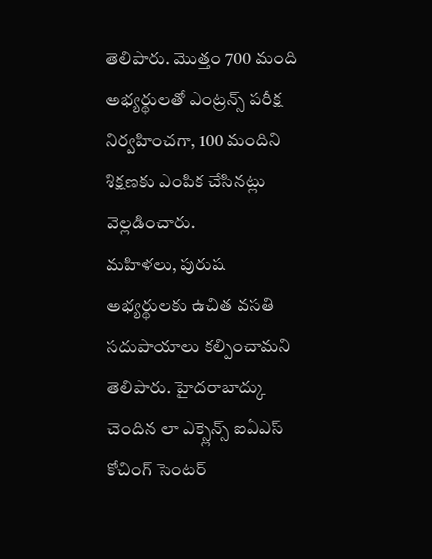తెలిపారు. మొత్తం 700 మంది అభ్యర్థులతో ఎంట్రన్స్ పరీక్ష నిర్వహించగా, 100 మందిని శిక్షణకు ఎంపిక చేసినట్లు వెల్లడించారు.
మహిళలు, పురుష అభ్యర్థులకు ఉచిత వసతి సదుపాయాలు కల్పించామని తెలిపారు. హైదరాబాద్కు చెందిన లా ఎక్స్లెన్స్ ఐఏఎస్ కోచింగ్ సెంటర్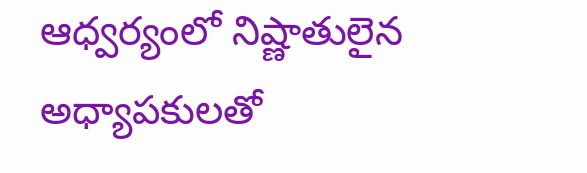ఆధ్వర్యంలో నిష్ణాతులైన అధ్యాపకులతో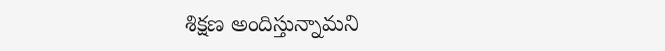శిక్షణ అందిస్తున్నామని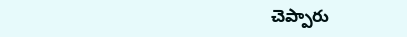చెప్పారు